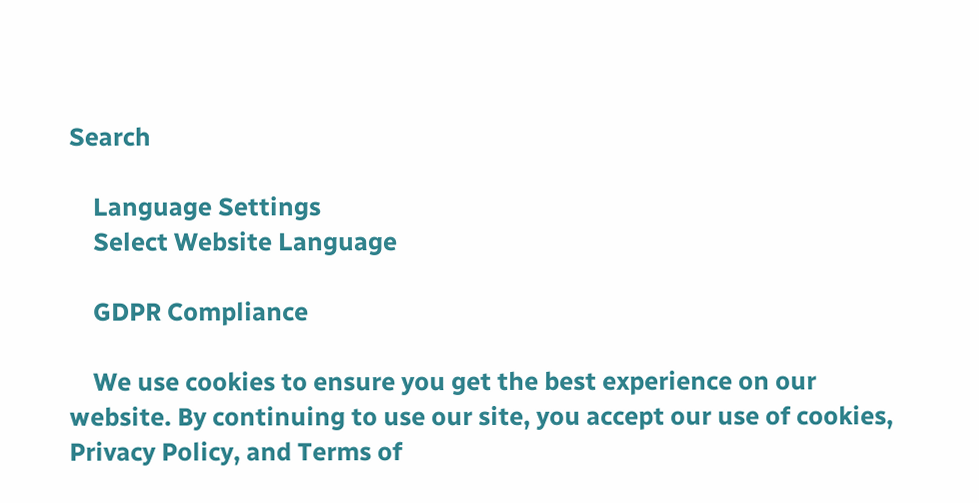Search

    Language Settings
    Select Website Language

    GDPR Compliance

    We use cookies to ensure you get the best experience on our website. By continuing to use our site, you accept our use of cookies, Privacy Policy, and Terms of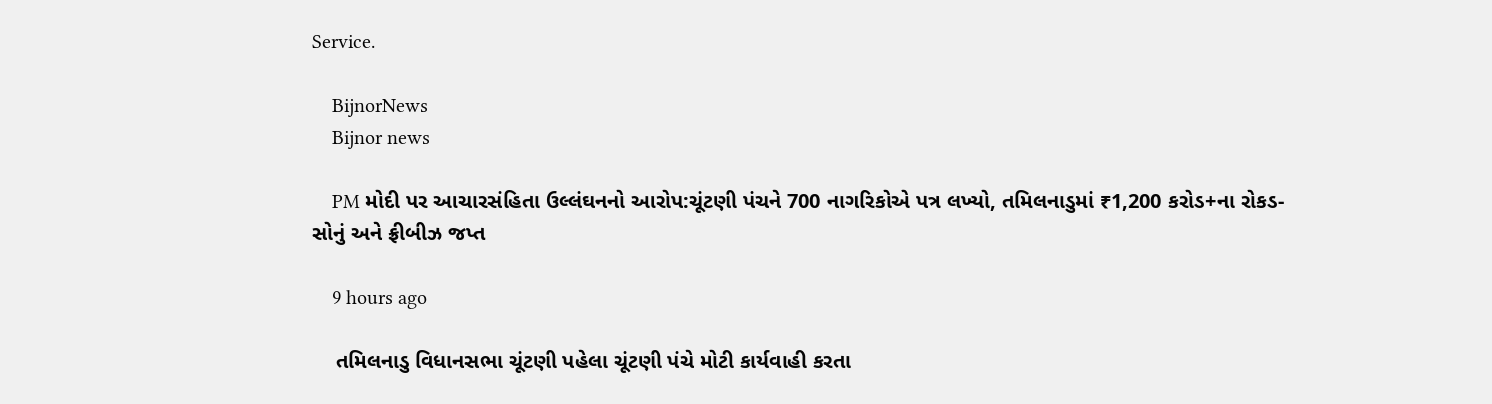Service.

    BijnorNews
    Bijnor news

    PM મોદી પર આચારસંહિતા ઉલ્લંઘનનો આરોપ:ચૂંટણી પંચને 700 નાગરિકોએ પત્ર લખ્યો, તમિલનાડુમાં ₹1,200 કરોડ+ના રોકડ-સોનું અને ફ્રીબીઝ જપ્ત

    9 hours ago

    તમિલનાડુ વિધાનસભા ચૂંટણી પહેલા ચૂંટણી પંચે મોટી કાર્યવાહી કરતા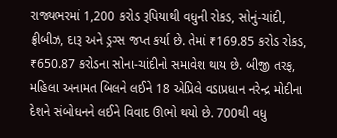રાજ્યભરમાં 1,200 કરોડ રૂપિયાથી વધુની રોકડ, સોનું-ચાંદી, ફ્રીબીઝ, દારૂ અને ડ્રગ્સ જપ્ત કર્યા છે. તેમાં ₹169.85 કરોડ રોકડ, ₹650.87 કરોડના સોના-ચાંદીનો સમાવેશ થાય છે. બીજી તરફ, મહિલા અનામત બિલને લઈને 18 એપ્રિલે વડાપ્રધાન નરેન્દ્ર મોદીના દેશને સંબોધનને લઈને વિવાદ ઊભો થયો છે. 700થી વધુ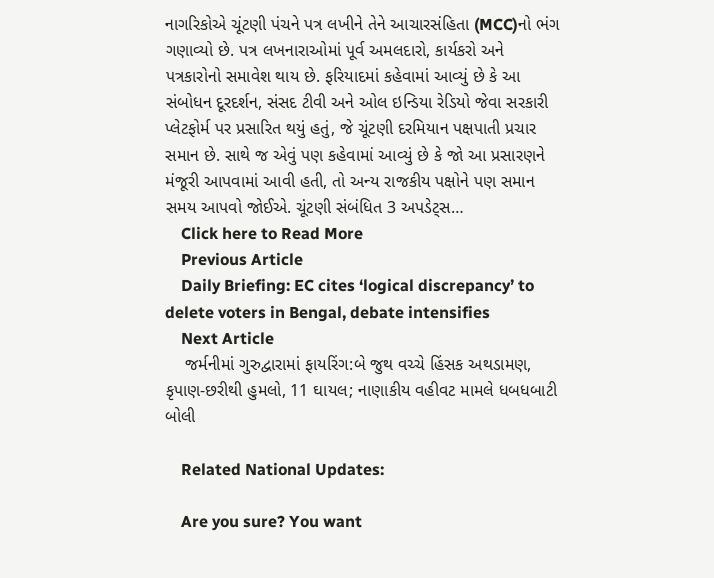નાગરિકોએ ચૂંટણી પંચને પત્ર લખીને તેને આચારસંહિતા (MCC)નો ભંગ ગણાવ્યો છે. પત્ર લખનારાઓમાં પૂર્વ અમલદારો, કાર્યકરો અને પત્રકારોનો સમાવેશ થાય છે. ફરિયાદમાં કહેવામાં આવ્યું છે કે આ સંબોધન દૂરદર્શન, સંસદ ટીવી અને ઓલ ઇન્ડિયા રેડિયો જેવા સરકારી પ્લેટફોર્મ પર પ્રસારિત થયું હતું, જે ચૂંટણી દરમિયાન પક્ષપાતી પ્રચાર સમાન છે. સાથે જ એવું પણ કહેવામાં આવ્યું છે કે જો આ પ્રસારણને મંજૂરી આપવામાં આવી હતી, તો અન્ય રાજકીય પક્ષોને પણ સમાન સમય આપવો જોઈએ. ચૂંટણી સંબંધિત 3 અપડેટ્સ…
    Click here to Read More
    Previous Article
    Daily Briefing: EC cites ‘logical discrepancy’ to delete voters in Bengal, debate intensifies
    Next Article
    જર્મનીમાં ગુરુદ્વારામાં ફાયરિંગ:બે જુથ વચ્ચે હિંસક અથડામણ, કૃપાણ-છરીથી હુમલો, 11 ઘાયલ; નાણાકીય વહીવટ મામલે ધબધબાટી બોલી

    Related National Updates:

    Are you sure? You want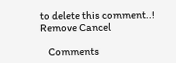to delete this comment..! Remove Cancel

    Comments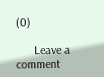(0)

      Leave a comment